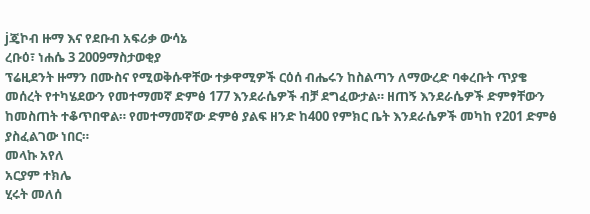jጄኮብ ዙማ እና የደቡብ አፍሪቃ ውሳኔ
ረቡዕ፣ ነሐሴ 3 2009ማስታወቂያ
ፕሬዚደንት ዙማን በሙስና የሚወቅሱዋቸው ተቃዋሚዎች ርዕሰ ብሔሩን ከስልጣን ለማውረድ ባቀረቡት ጥያቄ መሰረት የተካሄደውን የመተማመኛ ድምፅ 177 እንደራሴዎች ብቻ ደግፈውታል። ዘጠኝ እንደራሴዎች ድምፃቸውን ከመስጠት ተቆጥበዋል። የመተማመኛው ድምፅ ያልፍ ዘንድ ከ400 የምክር ቤት እንደራሴዎች መካከ የ201 ድምፅ ያስፈልገው ነበር።
መላኩ አየለ
አርያም ተክሌ
ሂሩት መለሰ